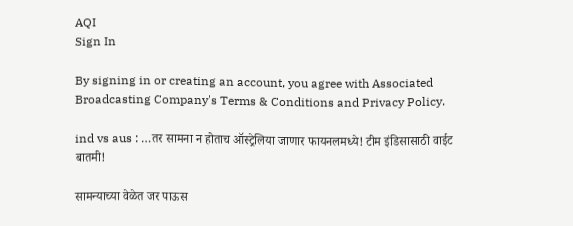AQI
Sign In

By signing in or creating an account, you agree with Associated Broadcasting Company's Terms & Conditions and Privacy Policy.

ind vs aus : …तर सामना न होताच ऑस्ट्रेलिया जाणार फायनलमध्ये! टीम इंडिसासाठी वाईट बातमी!

सामन्याच्या वेळेत जर पाऊस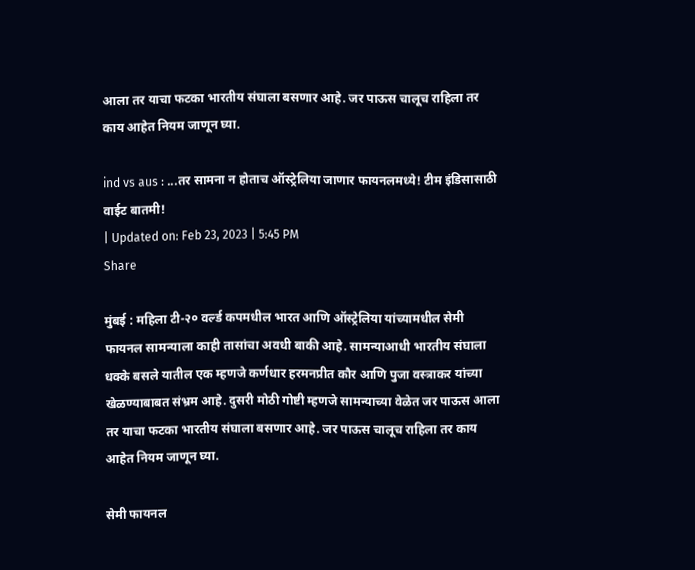आला तर याचा फटका भारतीय संघाला बसणार आहे. जर पाऊस चालूच राहिला तर काय आहेत नियम जाणून घ्या.

ind vs aus : ...तर सामना न होताच ऑस्ट्रेलिया जाणार फायनलमध्ये! टीम इंडिसासाठी वाईट बातमी!
| Updated on: Feb 23, 2023 | 5:45 PM
Share

मुंबई : महिला टी-२० वर्ल्ड कपमधील भारत आणि ऑस्ट्रेलिया यांच्यामधील सेमी फायनल सामन्याला काही तासांचा अवधी बाकी आहे. सामन्याआधी भारतीय संघाला धक्के बसले यातील एक म्हणजे कर्णधार हरमनप्रीत कौर आणि पुजा वस्त्राकर यांच्या खेळण्याबाबत संभ्रम आहे. दुसरी मोठी गोष्टी म्हणजे सामन्याच्या वेळेत जर पाऊस आला तर याचा फटका भारतीय संघाला बसणार आहे. जर पाऊस चालूच राहिला तर काय आहेत नियम जाणून घ्या.

सेमी फायनल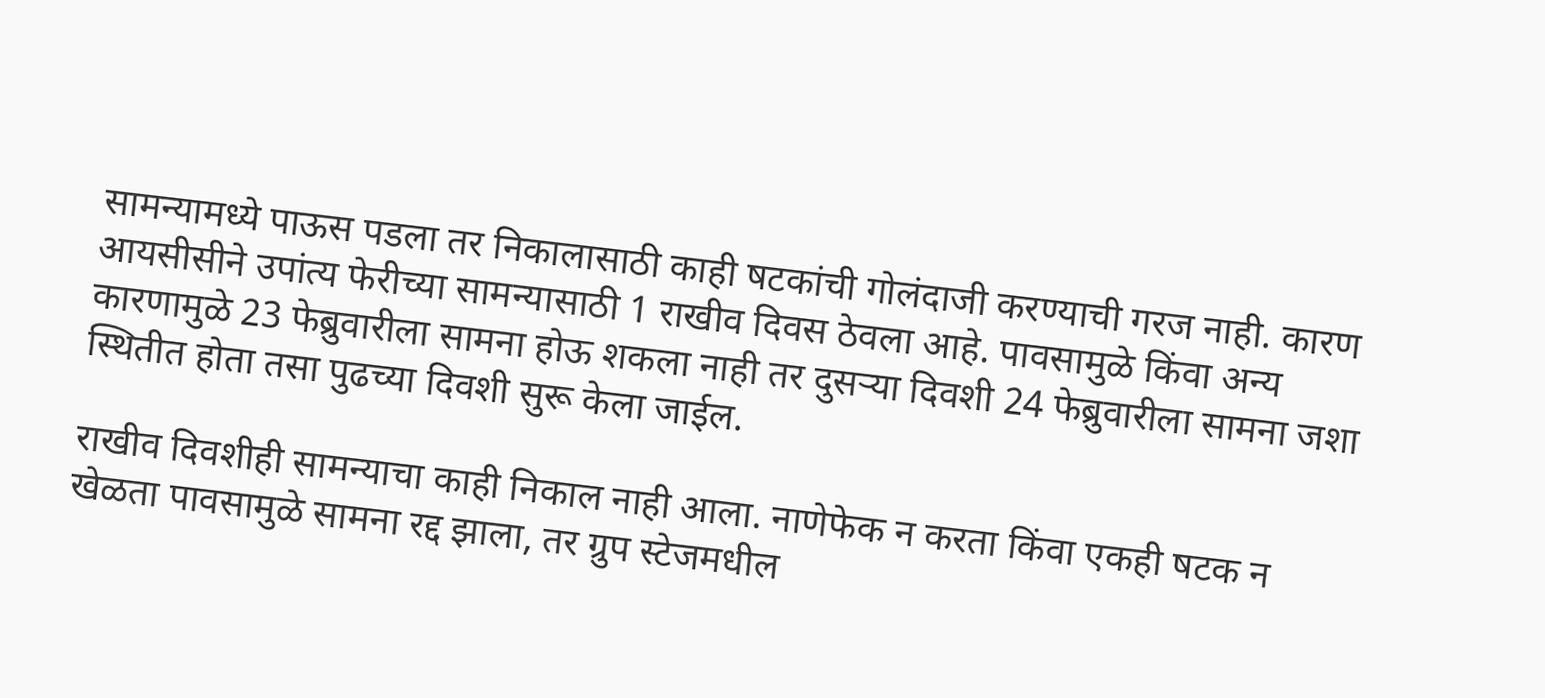सामन्यामध्ये पाऊस पडला तर निकालासाठी काही षटकांची गोलंदाजी करण्याची गरज नाही. कारण आयसीसीने उपांत्य फेरीच्या सामन्यासाठी 1 राखीव दिवस ठेवला आहे. पावसामुळे किंवा अन्य कारणामुळे 23 फेब्रुवारीला सामना होऊ शकला नाही तर दुसऱ्या दिवशी 24 फेब्रुवारीला सामना जशा स्थितीत होता तसा पुढच्या दिवशी सुरू केला जाईल.

राखीव दिवशीही सामन्याचा काही निकाल नाही आला. नाणेफेक न करता किंवा एकही षटक न खेळता पावसामुळे सामना रद्द झाला, तर ग्रुप स्टेजमधील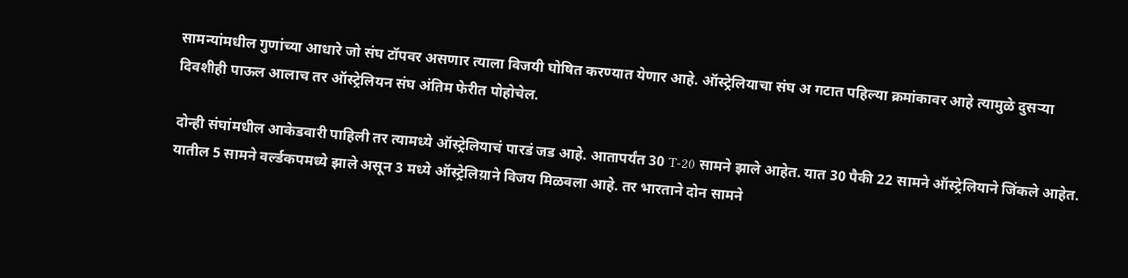सामन्यांमधील गुणांच्या आधारे जो संघ टॉपवर असणार त्याला विजयी घोषित करण्यात येणार आहे. ऑस्ट्रेलियाचा संघ अ गटात पहिल्या क्रमांकावर आहे त्यामुळे दुसऱ्या दिवशीही पाऊल आलाच तर ऑस्ट्रेलियन संघ अंतिम फेरीत पोहोचेल.

दोन्ही संघांमधील आकेडवारी पाहिली तर त्यामध्ये ऑस्ट्रेलियाचं पारडं जड आहे. आतापर्यंत 30 T-20 सामने झाले आहेत. यात 30 पैकी 22 सामने ऑस्ट्रेलियाने जिंकले आहेत. यातील 5 सामने वर्ल्डकपमध्ये झाले असून 3 मध्ये ऑस्ट्रेलिय़ाने विजय मिळवला आहे. तर भारताने दोन सामने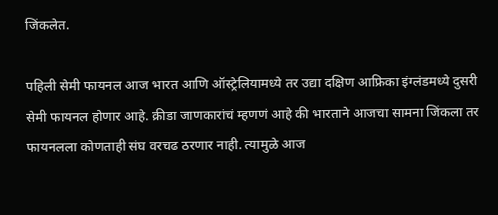जिंकलेत.

पहिली सेमी फायनल आज भारत आणि ऑस्ट्रेलियामध्ये तर उद्या दक्षिण आफ्रिका इंग्लंडमध्ये दुसरी सेमी फायनल होणार आहे. क्रीडा जाणकारांचं म्हणणं आहे की भारताने आजचा सामना जिंकला तर फायनलला कोणताही संघ वरचढ ठरणार नाही. त्यामुळे आज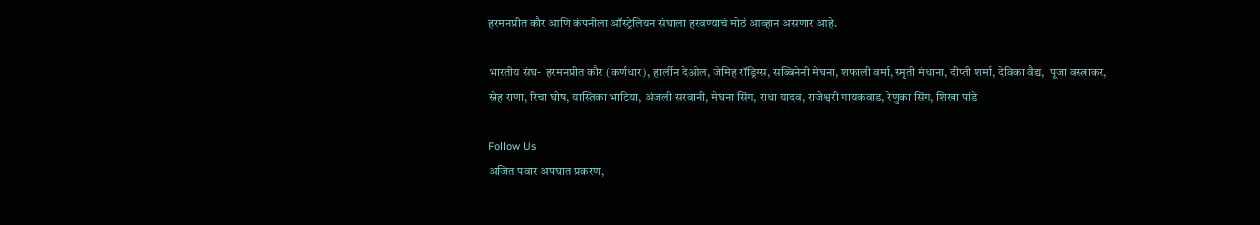हरमनप्रीत कौर आणि कंपनीला ऑस्ट्रेलियन संघाला हरवण्याचं मोठं आव्हान असणार आहे.

भारतीय संघ-  हरमनप्रीत कौर (कर्णधार), हार्लीन देओल, जेमिह रॉड्रिग्स, सब्बिनेनी मेघना, शफाली वर्मा, स्मृती मंधाना, दीप्ती शर्मा, देविका वैद्य,  पूजा वस्त्राकर, स्नेह राणा, रिचा घोष, यास्तिका भाटिया, अंजली सरवानी, मेघना सिंग, राधा यादव, राजेश्वरी गायकवाड, रेणुका सिंग, शिखा पांडे

Follow Us
अजित पवार अपघात प्रकरण,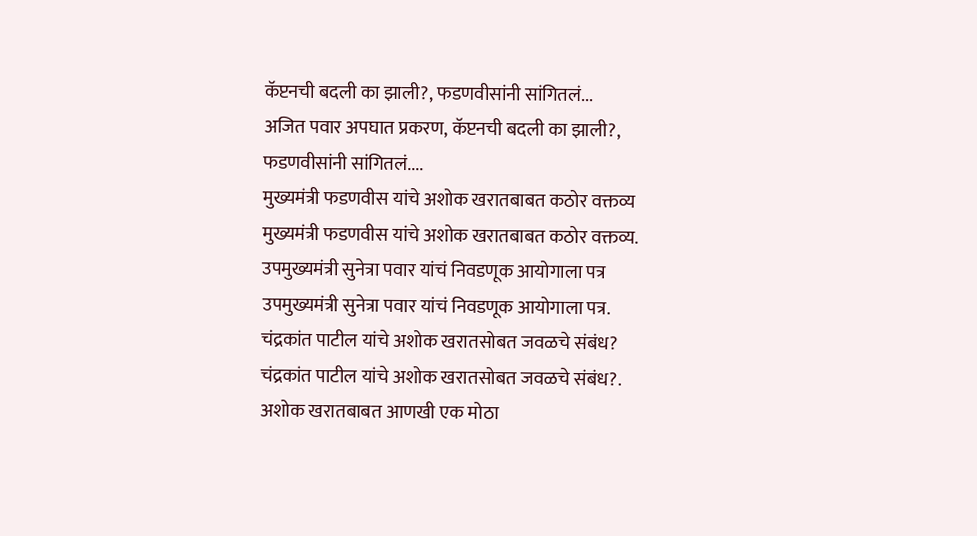कॅप्टनची बदली का झाली?, फडणवीसांनी सांगितलं...
अजित पवार अपघात प्रकरण, कॅप्टनची बदली का झाली?, फडणवीसांनी सांगितलं....
मुख्यमंत्री फडणवीस यांचे अशोक खरातबाबत कठोर वक्तव्य
मुख्यमंत्री फडणवीस यांचे अशोक खरातबाबत कठोर वक्तव्य.
उपमुख्यमंत्री सुनेत्रा पवार यांचं निवडणूक आयोगाला पत्र
उपमुख्यमंत्री सुनेत्रा पवार यांचं निवडणूक आयोगाला पत्र.
चंद्रकांत पाटील यांचे अशोक खरातसोबत जवळचे संबंध?
चंद्रकांत पाटील यांचे अशोक खरातसोबत जवळचे संबंध?.
अशोक खरातबाबत आणखी एक मोठा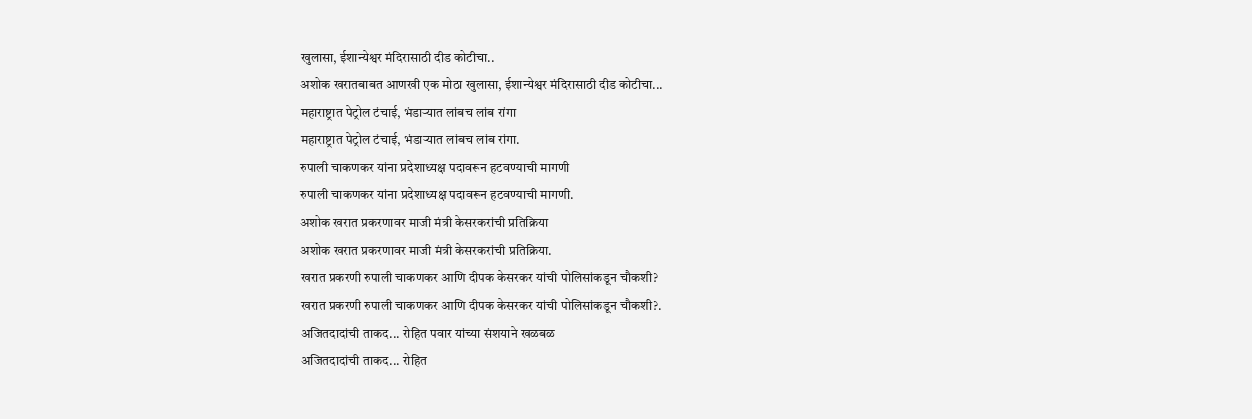खुलासा, ईशान्येश्वर मंदिरासाठी दीड कोटीचा..
अशोक खरातबाबत आणखी एक मोठा खुलासा, ईशान्येश्वर मंदिरासाठी दीड कोटीचा...
महाराष्ट्रात पेट्रोल टंचाई, भंडाऱ्यात लांबच लांब रांगा
महाराष्ट्रात पेट्रोल टंचाई, भंडाऱ्यात लांबच लांब रांगा.
रुपाली चाकणकर यांना प्रदेशाध्यक्ष पदावरून हटवण्याची मागणी
रुपाली चाकणकर यांना प्रदेशाध्यक्ष पदावरून हटवण्याची मागणी.
अशोक खरात प्रकरणावर माजी मंत्री केसरकरांची प्रतिक्रिया
अशोक खरात प्रकरणावर माजी मंत्री केसरकरांची प्रतिक्रिया.
खरात प्रकरणी रुपाली चाकणकर आणि दीपक केसरकर यांची पोलिसांकडून चौकशी?
खरात प्रकरणी रुपाली चाकणकर आणि दीपक केसरकर यांची पोलिसांकडून चौकशी?.
अजितदादांची ताकद... रोहित पवार यांच्या संशयाने खळबळ
अजितदादांची ताकद... रोहित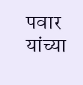पवार यांच्या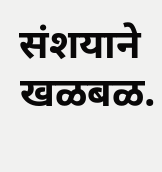संशयाने खळबळ.